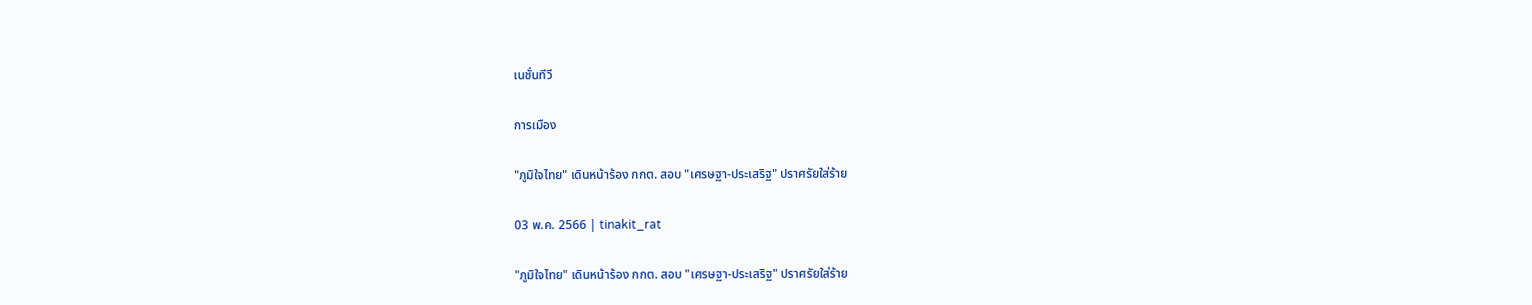เนชั่นทีวี

การเมือง

"ภูมิใจไทย" เดินหน้าร้อง กกต. สอบ "เศรษฐา-ประเสริฐ" ปราศรัยใส่ร้าย

03 พ.ค. 2566 | tinakit_rat

"ภูมิใจไทย" เดินหน้าร้อง กกต. สอบ "เศรษฐา-ประเสริฐ" ปราศรัยใส่ร้าย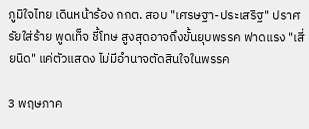ภูมิใจไทย เดินหน้าร้อง กกต. สอบ "เศรษฐา-ประเสริฐ" ปราศรัยใส่ร้าย พูดเท็จ ชี้โทษ สูงสุดอาจถึงขั้นยุบพรรค ฟาดแรง "เสี่ยนิด" แค่ตัวแสดง ไม่มีอำนาจตัดสินใจในพรรค

3 พฤษภาค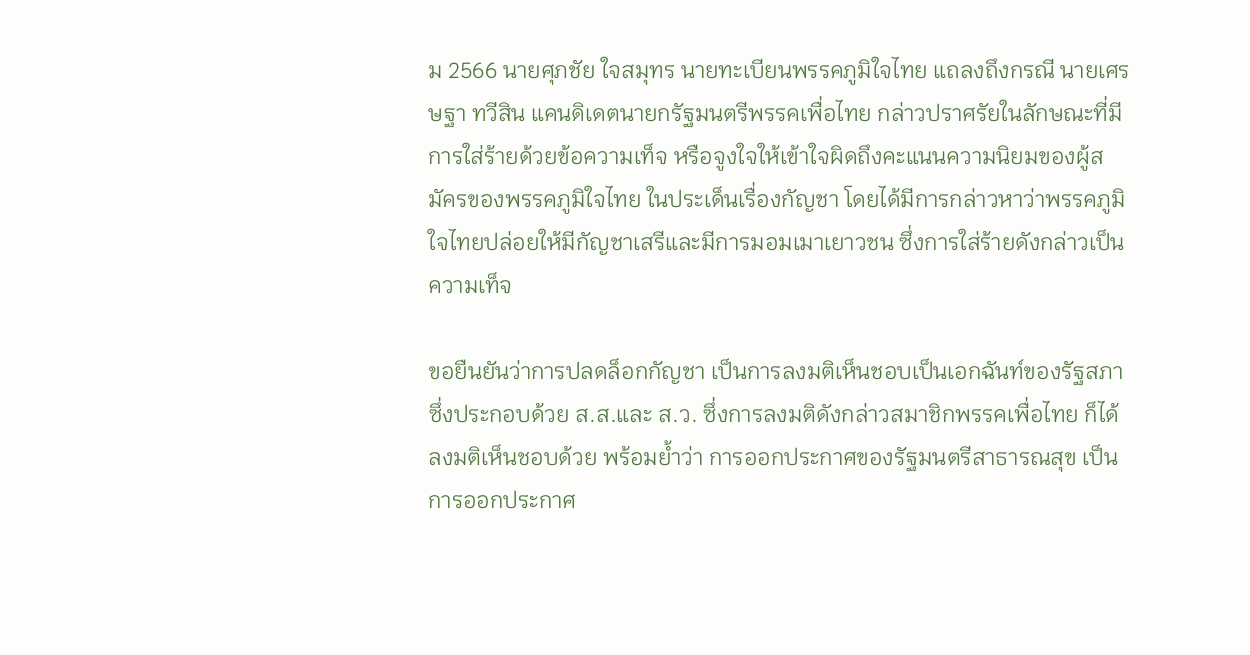ม 2566 นายศุภชัย ใจสมุทร นายทะเบียนพรรคภูมิใจไทย แถลงถึงกรณี นายเศรษฐา ทวีสิน แคนดิเดตนายกรัฐมนตรีพรรคเพื่อไทย กล่าวปราศรัยในลักษณะที่มีการใส่ร้ายด้วยข้อความเท็จ หรือจูงใจให้เข้าใจผิดถึงคะแนนความนิยมของผู้สมัครของพรรคภูมิใจไทย ในประเด็นเรื่องกัญชา โดยได้มีการกล่าวหาว่าพรรคภูมิใจไทยปล่อยให้มีกัญชาเสรีและมีการมอมเมาเยาวชน ซึ่งการใส่ร้ายดังกล่าวเป็นความเท็จ

ขอยืนยันว่าการปลดล็อกกัญชา เป็นการลงมติเห็นชอบเป็นเอกฉันท์ของรัฐสภา ซึ่งประกอบด้วย ส.ส.และ ส.ว. ซึ่งการลงมติดังกล่าวสมาชิกพรรคเพื่อไทย ก็ได้ลงมติเห็นชอบด้วย พร้อมย้ำว่า การออกประกาศของรัฐมนตรีสาธารณสุข เป็นการออกประกาศ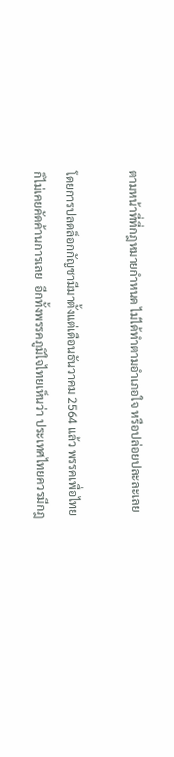ตามหน้าที่ที่กฎหมายกำหนด ไม่ได้ทำตามอำเภอใจ หรือปล่อยปละละเลย

โดยการปลดล็อกกัญชามีมาตั้งแต่เดือนธันวาคม 2564 แล้ว พรรคเพื่อไทยก็ไม่เคยคัดค้านการเลย  อีกทั้งพรรคภูมิใจไทยเห็นว่า ประเทศไทยควรมีกฎ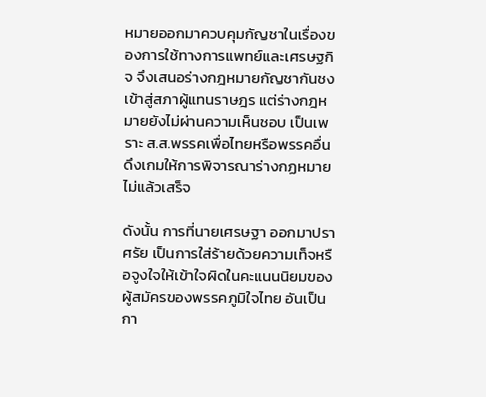หมายออกมาควบคุมกัญชาในเรื่องของการใช้ทางการแพทย์และเศรษฐกิจ จึงเสนอร่างกฎหมายกัญชากันชงเข้าสู่สภาผู้แทนราษฎร แต่ร่างกฎหมายยังไม่ผ่านความเห็นชอบ เป็นเพราะ ส.ส.พรรคเพื่อไทยหรือพรรคอื่น ดึงเกมให้การพิจารณาร่างกฏหมายไม่แล้วเสร็จ

ดังนั้น การที่นายเศรษฐา ออกมาปราศรัย เป็นการใส่ร้ายด้วยความเท็จหรือจูงใจให้เข้าใจผิดในคะแนนนิยมของผู้สมัครของพรรคภูมิใจไทย อันเป็นกา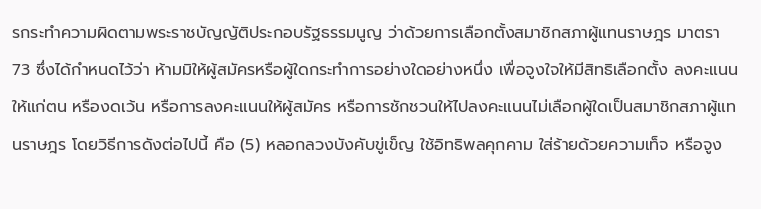รกระทำความผิดตามพระราชบัญญัติประกอบรัฐธรรมนูญ ว่าด้วยการเลือกตั้งสมาชิกสภาผู้แทนราษฎร มาตรา 73 ซึ่งได้กำหนดไว้ว่า ห้ามมิให้ผู้สมัครหรือผู้ใดกระทำการอย่างใดอย่างหนึ่ง เพื่อจูงใจให้มีสิทธิเลือกตั้ง ลงคะแนนให้แก่ตน หรืองดเว้น หรือการลงคะแนนให้ผู้สมัคร หรือการชักชวนให้ไปลงคะแนนไม่เลือกผู้ใดเป็นสมาชิกสภาผู้แทนราษฎร โดยวิธีการดังต่อไปนี้ คือ (5) หลอกลวงบังคับขู่เข็ญ ใช้อิทธิพลคุกคาม ใส่ร้ายด้วยความเท็จ หรือจูง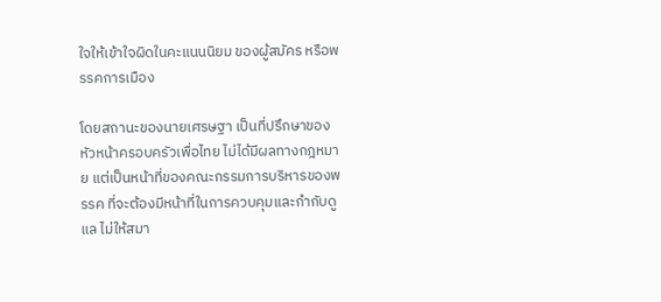ใจให้เข้าใจผิดในคะแนนนิยม ของผู้สมัคร หรือพรรคการเมือง

โดยสถานะของนายเศรษฐา เป็นที่ปรึกษาของหัวหน้าครอบครัวเพื่อไทย ไม่ได้มีผลทางกฎหมาย แต่เป็นหน้าที่ของคณะกรรมการบริหารของพรรค ที่จะต้องมีหน้าที่ในการควบคุมและกำกับดูแล ไม่ให้สมา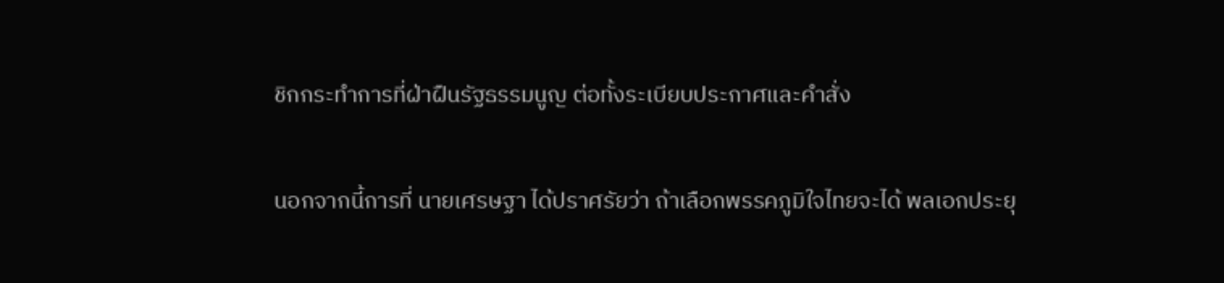ชิกกระทำการที่ฝ่าฝืนรัฐธรรมนูญ ต่อทั้งระเบียบประกาศและคำสั่ง

นอกจากนี้การที่ นายเศรษฐา ได้ปราศรัยว่า ถ้าเลือกพรรคภูมิใจไทยจะได้ พลเอกประยุ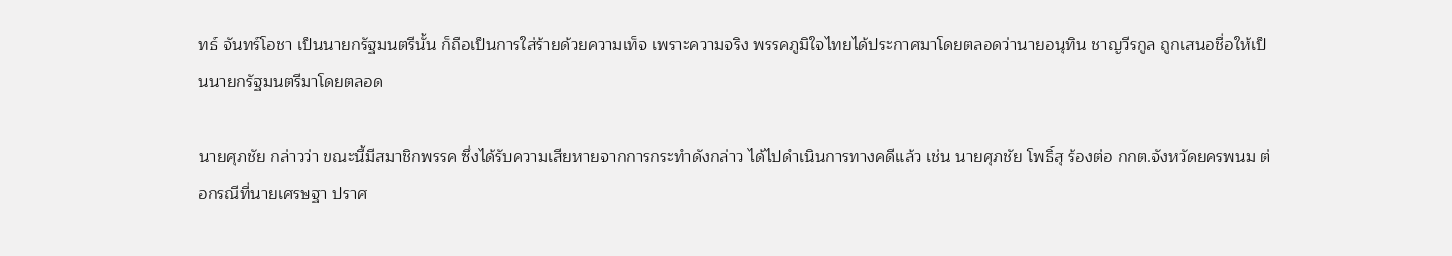ทธ์ จันทร์โอชา เป็นนายกรัฐมนตรีนั้น ก็ถือเป็นการใส่ร้ายด้วยความเท็จ เพราะความจริง พรรคภูมิใจไทยได้ประกาศมาโดยตลอดว่านายอนุทิน ชาญวีรกูล ถูกเสนอชื่อให้เป็นนายกรัฐมนตรีมาโดยตลอด

นายศุภชัย กล่าวว่า ขณะนี้มีสมาชิกพรรค ซึ่งได้รับความเสียหายจากการกระทำดังกล่าว ได้ไปดำเนินการทางคดีแล้ว เช่น นายศุภชัย โพธิ์สุ ร้องต่อ กกต.จังหวัดยครพนม ต่อกรณีที่นายเศรษฐา ปราศ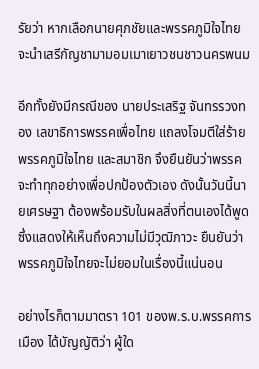รัยว่า หากเลือกนายศุภชัยและพรรคภูมิใจไทย จะนำเสรีกัญชามามอมเมาเยาวชนชาวนครพนม

อีกทั้งยังมีกรณีของ นายประเสริฐ จันทรรวงทอง เลขาธิการพรรคเพื่อไทย แถลงโจมตีใส่ร้ายพรรคภูมิใจไทย และสมาชิก จึงยืนยันว่าพรรคจะทำทุกอย่างเพื่อปกป้องตัวเอง ดังนั้นวันนี้นายเศรษฐา ต้องพร้อมรับในผลสิ่งที่ตนเองได้พูด ซึ่งแสดงให้เห็นถึงความไม่มีวุฒิภาวะ ยืนยันว่าพรรคภูมิใจไทยจะไม่ยอมในเรื่องนี้แน่นอน

อย่างไรก็ตามมาตรา 101 ของพ.ร.บ.พรรคการเมือง ได้บัญญัติว่า ผู้ใด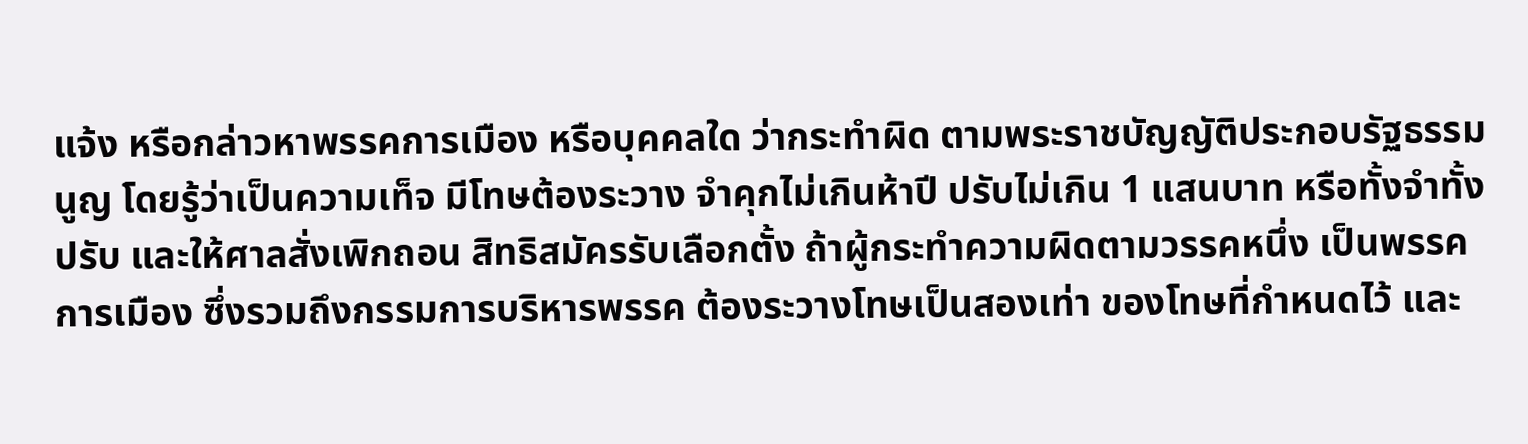แจ้ง หรือกล่าวหาพรรคการเมือง หรือบุคคลใด ว่ากระทำผิด ตามพระราชบัญญัติประกอบรัฐธรรมนูญ โดยรู้ว่าเป็นความเท็จ มีโทษต้องระวาง จำคุกไม่เกินห้าปี ปรับไม่เกิน 1 แสนบาท หรือทั้งจำทั้งปรับ และให้ศาลสั่งเพิกถอน สิทธิสมัครรับเลือกตั้ง ถ้าผู้กระทำความผิดตามวรรคหนึ่ง เป็นพรรคการเมือง ซึ่งรวมถึงกรรมการบริหารพรรค ต้องระวางโทษเป็นสองเท่า ของโทษที่กำหนดไว้ และ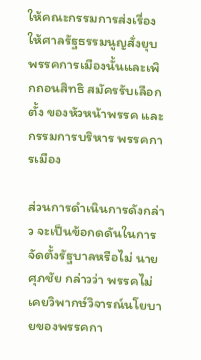ให้คณะกรรมการส่งเรื่อง ให้ศาลรัฐธรรมนูญสั่งยุบพรรคการเมืองนั้นและเพิกถอนสิทธิ สมัครรับเลือกตั้ง ของหัวหน้าพรรค และกรรมการบริหาร พรรคการเมือง

ส่วนการดำเนินการดังกล่าว จะเป็นข้อกดดันในการจัดตั้งรัฐบาลหรือไม่ นายศุภชัย กล่าวว่า พรรคไม่เคยวิพากษ์วิจารณ์นโยบายของพรรคกา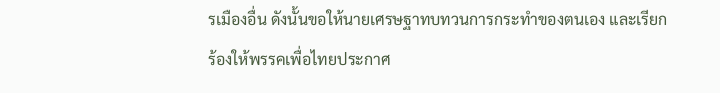รเมืองอื่น ดังนั้นขอให้นายเศรษฐาทบทวนการกระทำของตนเอง และเรียกร้องให้พรรคเพื่อไทยประกาศ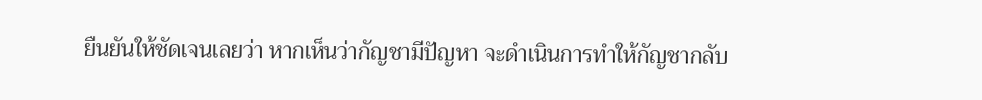ยืนยันให้ชัดเจนเลยว่า หากเห็นว่ากัญชามีปัญหา จะดำเนินการทำให้กัญชากลับ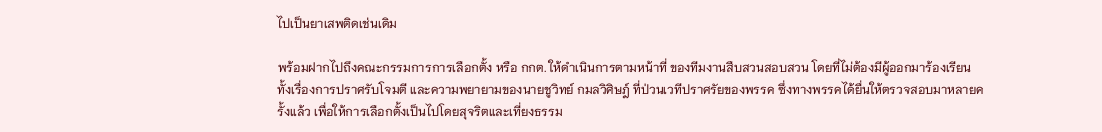ไปเป็นยาเสพติดเช่นเดิม

พร้อมฝากไปถึงคณะกรรมการการเลือกตั้ง หรือ กกต. ให้ดำเนินการตามหน้าที่ ของทีมงานสืบสวนสอบสวน โดยที่ไม่ต้องมีผู้ออกมาร้องเรียน ทั้งเรื่องการปราศรับโจมตี และความพยายามของนายชูวิทย์ กมลวิศิษฎ์ ที่ป่วนเวทีปราศรัยของพรรค ซึ่งทางพรรคได้ยื่นให้ตรวจสอบมาหลายครั้งแล้ว เพื่อให้การเลือกตั้งเป็นไปโดยสุจริตและเที่ยงธรรม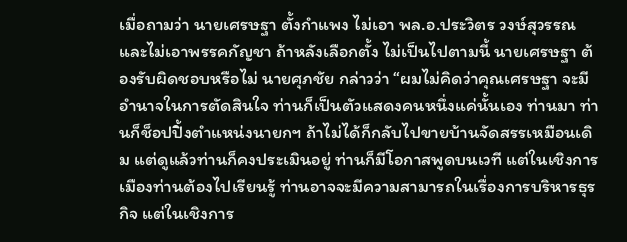เมื่อถามว่า นายเศรษฐา ตั้งกำแพง ไม่เอา พล.อ.ประวิตร วงษ์สุวรรณ และไม่เอาพรรคกัญชา ถ้าหลังเลือกตั้ง ไม่เป็นไปตามนี้ นายเศรษฐา ต้องรับผิดชอบหรือไม่ นายศุภชัย กล่าวว่า “ผมไม่คิดว่าคุณเศรษฐา จะมีอำนาจในการตัดสินใจ ท่านก็เป็นตัวแสดงคนหนึ่งแค่นั้นเอง ท่านมา ท่านก็ช็อปปิ้งตำแหน่งนายกฯ ถ้าไม่ได้ก็กลับไปขายบ้านจัดสรรเหมือนเดิม แต่ดูแล้วท่านก็คงประเมินอยู่ ท่านก็มีโอกาสพูดบนเวที แต่ในเชิงการเมืองท่านต้องไปเรียนรู้ ท่านอาจจะมีความสามารถในเรื่องการบริหารธุรกิจ แต่ในเชิงการ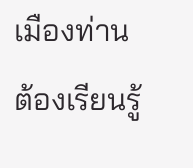เมืองท่านต้องเรียนรู้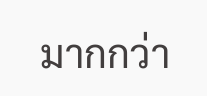มากกว่า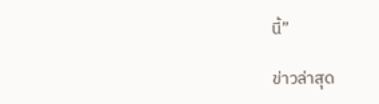นี้”

ข่าวล่าสุด